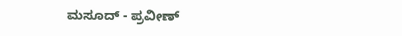ಮಸೂದ್ - ಪ್ರವೀಣ್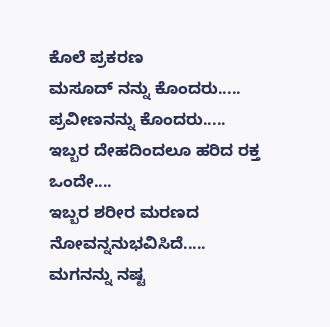ಕೊಲೆ ಪ್ರಕರಣ
ಮಸೂದ್ ನನ್ನು ಕೊಂದರು.....
ಪ್ರವೀಣನನ್ನು ಕೊಂದರು.....
ಇಬ್ಬರ ದೇಹದಿಂದಲೂ ಹರಿದ ರಕ್ತ ಒಂದೇ....
ಇಬ್ಬರ ಶರೀರ ಮರಣದ ನೋವನ್ನನುಭವಿಸಿದೆ.....
ಮಗನನ್ನು ನಷ್ಟ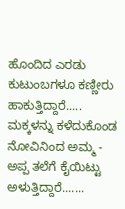ಹೊಂದಿದ ಎರಡು ಕುಟುಂಬಗಳೂ ಕಣ್ಣೀರು ಹಾಕುತ್ತಿದ್ದಾರೆ.....
ಮಕ್ಕಳನ್ನು ಕಳೆದುಕೊಂಡ ನೋವಿನಿಂದ ಅಮ್ಮ - ಅಪ್ಪ ತಲೆಗೆ ಕೈಯಿಟ್ಟು ಅಳುತ್ತಿದ್ದಾರೆ.......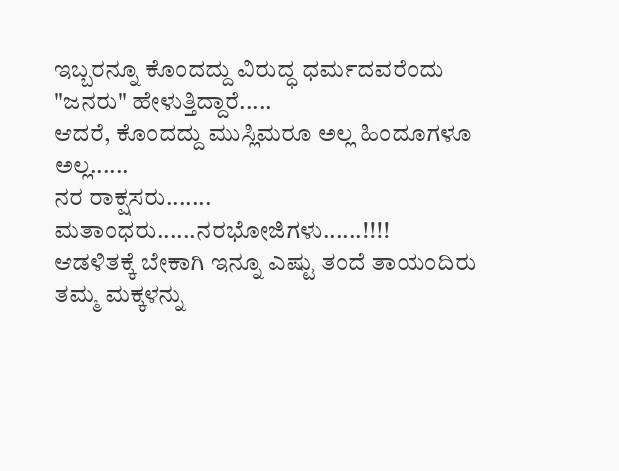ಇಬ್ಬರನ್ನೂ ಕೊಂದದ್ದು ವಿರುದ್ಧ ಧರ್ಮದವರೆಂದು "ಜನರು" ಹೇಳುತ್ತಿದ್ದಾರೆ.....
ಆದರೆ, ಕೊಂದದ್ದು ಮುಸ್ಲಿಮರೂ ಅಲ್ಲ ಹಿಂದೂಗಳೂ ಅಲ್ಲ......
ನರ ರಾಕ್ಷಸರು.......
ಮತಾಂಧರು......ನರಭೋಜಿಗಳು......!!!!
ಆಡಳಿತಕ್ಕೆ ಬೇಕಾಗಿ ಇನ್ನೂ ಎಷ್ಟು ತಂದೆ ತಾಯಂದಿರು ತಮ್ಮ ಮಕ್ಕಳನ್ನು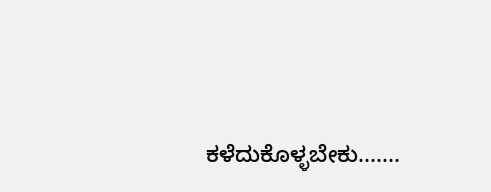ಕಳೆದುಕೊಳ್ಳಬೇಕು.......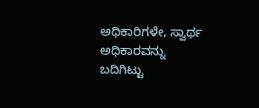ಅಧಿಕಾರಿಗಳೇ, ಸ್ವಾರ್ಥ ಅಧಿಕಾರವನ್ನು ಬದಿಗಿಟ್ಟು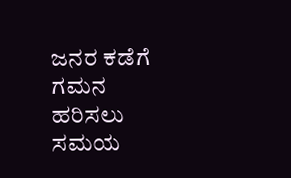ಜನರ ಕಡೆಗೆ ಗಮನ ಹರಿಸಲು ಸಮಯ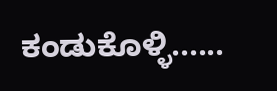ಕಂಡುಕೊಳ್ಳಿ......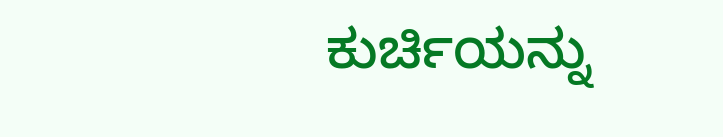ಕುರ್ಚಿಯನ್ನು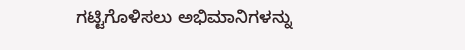ಗಟ್ಟಿಗೊಳಿಸಲು ಅಭಿಮಾನಿಗಳನ್ನು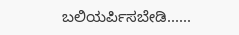ಬಲಿಯರ್ಪಿಸಬೇಡಿ......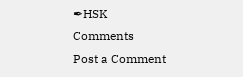✒HSK
Comments
Post a Comment